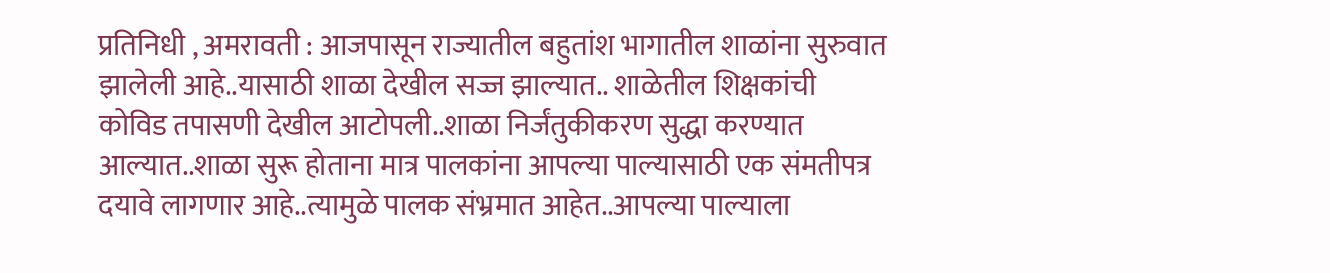प्रतिनिधी , अमरावती : आजपासून राज्यातील बहुतांश भागातील शाळांना सुरुवात झालेली आहे..यासाठी शाळा देखील सज्ज झाल्यात.. शाळेतील शिक्षकांची कोविड तपासणी देखील आटोपली..शाळा निर्जंतुकीकरण सुद्धा करण्यात आल्यात..शाळा सुरू होताना मात्र पालकांना आपल्या पाल्यासाठी एक संमतीपत्र दयावे लागणार आहे..त्यामुळे पालक संभ्रमात आहेत..आपल्या पाल्याला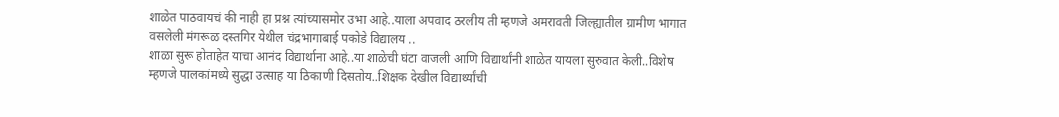शाळेत पाठवायचं की नाही हा प्रश्न त्यांच्यासमोर उभा आहे..याला अपवाद ठरलीय ती म्हणजे अमरावती जिल्ह्यातील ग्रामीण भागात वसलेली मंगरूळ दस्तगिर येथील चंद्रभागाबाई पकोडे विद्यालय ..
शाळा सुरू होताहेत याचा आनंद विद्यार्थाना आहे..या शाळेची घंटा वाजली आणि विद्यार्थांनी शाळेत यायला सुरुवात केली..विशेष म्हणजे पालकांमध्ये सुद्धा उत्साह या ठिकाणी दिसतोय..शिक्षक देखील विद्यार्थ्यांची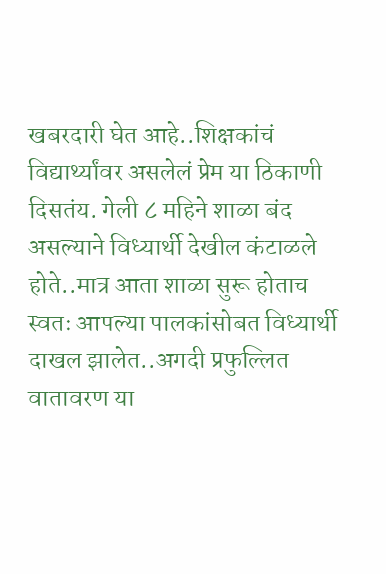खबरदारी घेत आहे..शिक्षकांचं विद्यार्थ्यांवर असलेलं प्रेम या ठिकाणी दिसतंय. गेली ८ महिने शाळा बंद असल्याने विध्यार्थी देखील कंटाळले होते..मात्र आता शाळा सुरू होताच स्वतः आपल्या पालकांसोबत विध्यार्थी दाखल झालेत..अगदी प्रफुल्लित वातावरण या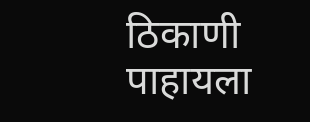ठिकाणी पाहायला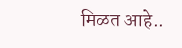मिळत आहे..